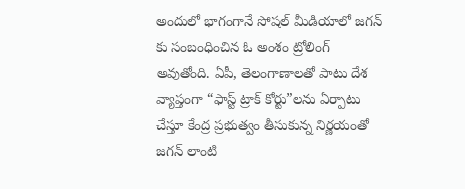అందులో భాగంగానే సోషల్ మీడియాలో జగన్ కు సంబంధించిన ఓ అంశం ట్రోలింగ్ అవుతోంది. ఏపీ, తెలంగాణాలతో పాటు దేశ వ్యాప్తంగా “ఫాస్ట్ ట్రాక్ కోర్టు”లను ఏర్పాటు చేస్తూ కేంద్ర ప్రభుత్వం తీసుకున్న నిర్ణయంతో జగన్ లాంటి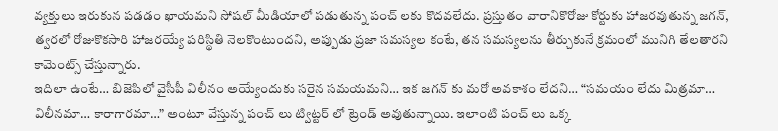వ్యక్తులు ఇరుకున పడడం ఖాయమని సోషల్ మీడియాలో పడుతున్న పంచ్ లకు కొదవలేదు. ప్రస్తుతం వారానికొరోజు కోర్టుకు హాజరవుతున్న జగన్, త్వరలో రోజుకొకసారి హాజరయ్యే పరిస్థితి నెలకొంటుందని, అప్పుడు ప్రజా సమస్యల కంటే, తన సమస్యలను తీర్చుకునే క్రమంలో మునిగి తేలతారని కామెంట్స్ చేస్తున్నారు.
ఇదిలా ఉంటే… బిజెపిలో వైసీపీ విలీనం అయ్యేందుకు సరైన సమయమని… ఇక జగన్ కు మరో అవకాశం లేదని… “సమయం లేదు మిత్రమా… విలీనమా… కారాగారమా…” అంటూ వేస్తున్న పంచ్ లు ట్విట్టర్ లో ట్రెండ్ అవుతున్నాయి. ఇలాంటి పంచ్ లు ఒక్క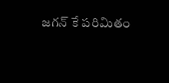జగన్ కే పరిమితం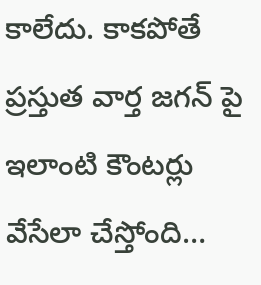కాలేదు. కాకపోతే ప్రస్తుత వార్త జగన్ పై ఇలాంటి కౌంటర్లు వేసేలా చేస్తోంది…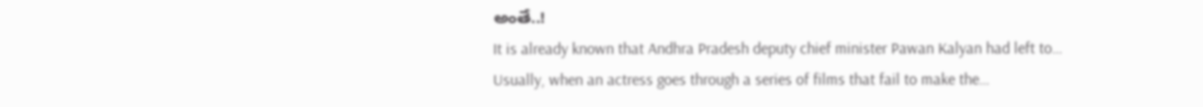అంతే..!
It is already known that Andhra Pradesh deputy chief minister Pawan Kalyan had left to…
Usually, when an actress goes through a series of films that fail to make the…